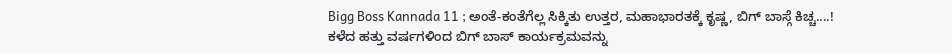Bigg Boss Kannada 11 ; ಅಂತೆ-ಕಂತೆಗೆಲ್ಲ ಸಿಕ್ಕಿತು ಉತ್ತರ, ಮಹಾಭಾರತಕ್ಕೆ ಕೃಷ್ಣ, ಬಿಗ್ ಬಾಸ್ಗೆ ಕಿಚ್ಚ....!
ಕಳೆದ ಹತ್ತು ವರ್ಷಗಳಿಂದ ಬಿಗ್ ಬಾಸ್ ಕಾರ್ಯಕ್ರಮವನ್ನು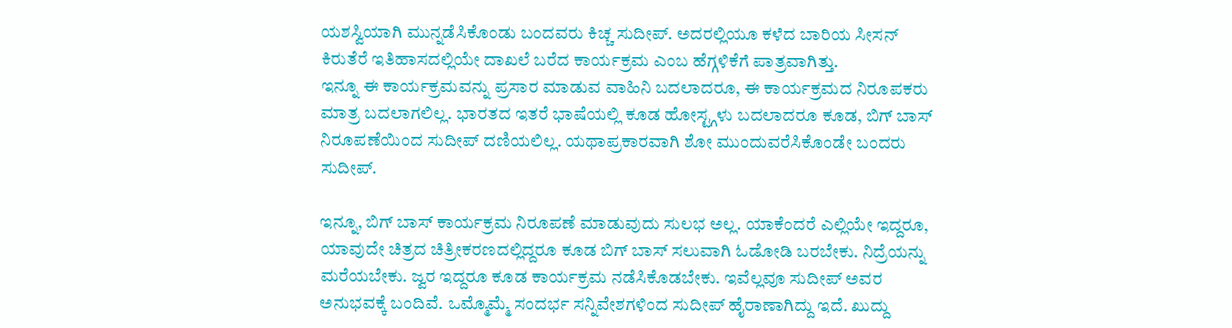ಯಶಸ್ವಿಯಾಗಿ ಮುನ್ನಡೆಸಿಕೊಂಡು ಬಂದವರು ಕಿಚ್ಚ ಸುದೀಪ್. ಅದರಲ್ಲಿಯೂ ಕಳೆದ ಬಾರಿಯ ಸೀಸನ್ ಕಿರುತೆರೆ ಇತಿಹಾಸದಲ್ಲಿಯೇ ದಾಖಲೆ ಬರೆದ ಕಾರ್ಯಕ್ರಮ ಎಂಬ ಹೆಗ್ಗಳಿಕೆಗೆ ಪಾತ್ರವಾಗಿತ್ತು.
ಇನ್ನೂ ಈ ಕಾರ್ಯಕ್ರಮವನ್ನು ಪ್ರಸಾರ ಮಾಡುವ ವಾಹಿನಿ ಬದಲಾದರೂ, ಈ ಕಾರ್ಯಕ್ರಮದ ನಿರೂಪಕರು ಮಾತ್ರ ಬದಲಾಗಲಿಲ್ಲ. ಭಾರತದ ಇತರೆ ಭಾಷೆಯಲ್ಲಿ ಕೂಡ ಹೋಸ್ಟ್ಗಳು ಬದಲಾದರೂ ಕೂಡ, ಬಿಗ್ ಬಾಸ್ ನಿರೂಪಣೆಯಿಂದ ಸುದೀಪ್ ದಣಿಯಲಿಲ್ಲ. ಯಥಾಪ್ರಕಾರವಾಗಿ ಶೋ ಮುಂದುವರೆಸಿಕೊಂಡೇ ಬಂದರು ಸುದೀಪ್.

ಇನ್ನೂ, ಬಿಗ್ ಬಾಸ್ ಕಾರ್ಯಕ್ರಮ ನಿರೂಪಣೆ ಮಾಡುವುದು ಸುಲಭ ಅಲ್ಲ. ಯಾಕೆಂದರೆ ಎಲ್ಲಿಯೇ ಇದ್ದರೂ, ಯಾವುದೇ ಚಿತ್ರದ ಚಿತ್ರೀಕರಣದಲ್ಲಿದ್ದರೂ ಕೂಡ ಬಿಗ್ ಬಾಸ್ ಸಲುವಾಗಿ ಓಡೋಡಿ ಬರಬೇಕು. ನಿದ್ರೆಯನ್ನು ಮರೆಯಬೇಕು. ಜ್ವರ ಇದ್ದರೂ ಕೂಡ ಕಾರ್ಯಕ್ರಮ ನಡೆಸಿಕೊಡಬೇಕು. ಇವೆಲ್ಲವೂ ಸುದೀಪ್ ಅವರ ಅನುಭವಕ್ಕೆ ಬಂದಿವೆ. ಒಮ್ಮೊಮ್ಮೆ ಸಂದರ್ಭ ಸನ್ನಿವೇಶಗಳಿಂದ ಸುದೀಪ್ ಹೈರಾಣಾಗಿದ್ದು ಇದೆ. ಖುದ್ದು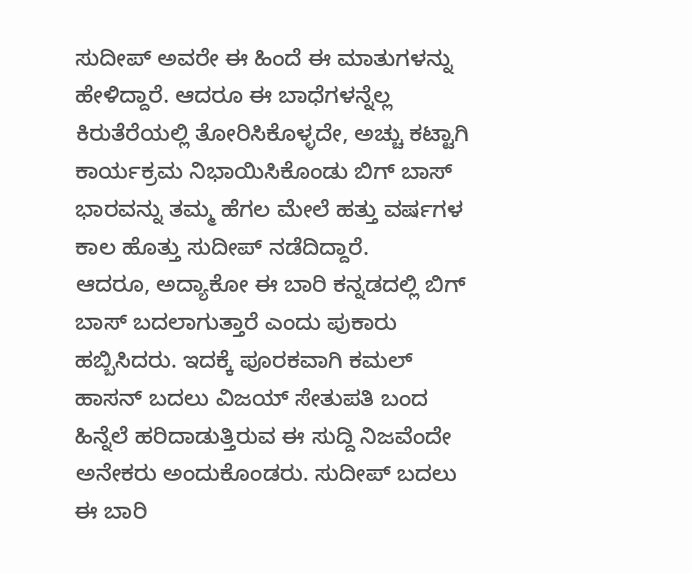ಸುದೀಪ್ ಅವರೇ ಈ ಹಿಂದೆ ಈ ಮಾತುಗಳನ್ನು ಹೇಳಿದ್ದಾರೆ. ಆದರೂ ಈ ಬಾಧೆಗಳನ್ನೆಲ್ಲ ಕಿರುತೆರೆಯಲ್ಲಿ ತೋರಿಸಿಕೊಳ್ಳದೇ, ಅಚ್ಚು ಕಟ್ಟಾಗಿ ಕಾರ್ಯಕ್ರಮ ನಿಭಾಯಿಸಿಕೊಂಡು ಬಿಗ್ ಬಾಸ್ ಭಾರವನ್ನು ತಮ್ಮ ಹೆಗಲ ಮೇಲೆ ಹತ್ತು ವರ್ಷಗಳ ಕಾಲ ಹೊತ್ತು ಸುದೀಪ್ ನಡೆದಿದ್ದಾರೆ.
ಆದರೂ, ಅದ್ಯಾಕೋ ಈ ಬಾರಿ ಕನ್ನಡದಲ್ಲಿ ಬಿಗ್ ಬಾಸ್ ಬದಲಾಗುತ್ತಾರೆ ಎಂದು ಪುಕಾರು ಹಬ್ಬಿಸಿದರು. ಇದಕ್ಕೆ ಪೂರಕವಾಗಿ ಕಮಲ್ ಹಾಸನ್ ಬದಲು ವಿಜಯ್ ಸೇತುಪತಿ ಬಂದ ಹಿನ್ನೆಲೆ ಹರಿದಾಡುತ್ತಿರುವ ಈ ಸುದ್ದಿ ನಿಜವೆಂದೇ ಅನೇಕರು ಅಂದುಕೊಂಡರು. ಸುದೀಪ್ ಬದಲು ಈ ಬಾರಿ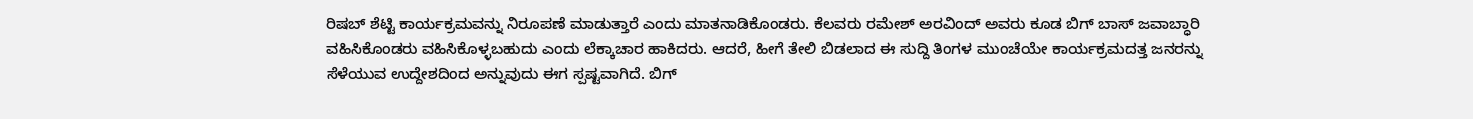ರಿಷಬ್ ಶೆಟ್ಟಿ ಕಾರ್ಯಕ್ರಮವನ್ನು ನಿರೂಪಣೆ ಮಾಡುತ್ತಾರೆ ಎಂದು ಮಾತನಾಡಿಕೊಂಡರು. ಕೆಲವರು ರಮೇಶ್ ಅರವಿಂದ್ ಅವರು ಕೂಡ ಬಿಗ್ ಬಾಸ್ ಜವಾಬ್ಧಾರಿ ವಹಿಸಿಕೊಂಡರು ವಹಿಸಿಕೊಳ್ಳಬಹುದು ಎಂದು ಲೆಕ್ಕಾಚಾರ ಹಾಕಿದರು. ಆದರೆ, ಹೀಗೆ ತೇಲಿ ಬಿಡಲಾದ ಈ ಸುದ್ದಿ ತಿಂಗಳ ಮುಂಚೆಯೇ ಕಾರ್ಯಕ್ರಮದತ್ತ ಜನರನ್ನು ಸೆಳೆಯುವ ಉದ್ದೇಶದಿಂದ ಅನ್ನುವುದು ಈಗ ಸ್ಪಷ್ಟವಾಗಿದೆ. ಬಿಗ್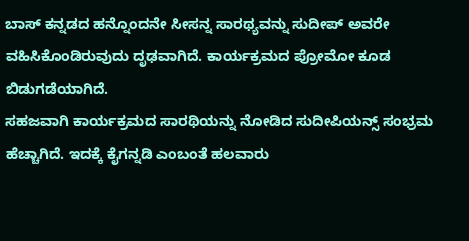ಬಾಸ್ ಕನ್ನಡದ ಹನ್ನೊಂದನೇ ಸೀಸನ್ನ ಸಾರಥ್ಯವನ್ನು ಸುದೀಪ್ ಅವರೇ ವಹಿಸಿಕೊಂಡಿರುವುದು ದೃಢವಾಗಿದೆ. ಕಾರ್ಯಕ್ರಮದ ಪ್ರೋಮೋ ಕೂಡ ಬಿಡುಗಡೆಯಾಗಿದೆ.
ಸಹಜವಾಗಿ ಕಾರ್ಯಕ್ರಮದ ಸಾರಥಿಯನ್ನು ನೋಡಿದ ಸುದೀಪಿಯನ್ಸ್ ಸಂಭ್ರಮ ಹೆಚ್ಚಾಗಿದೆ. ಇದಕ್ಕೆ ಕೈಗನ್ನಡಿ ಎಂಬಂತೆ ಹಲವಾರು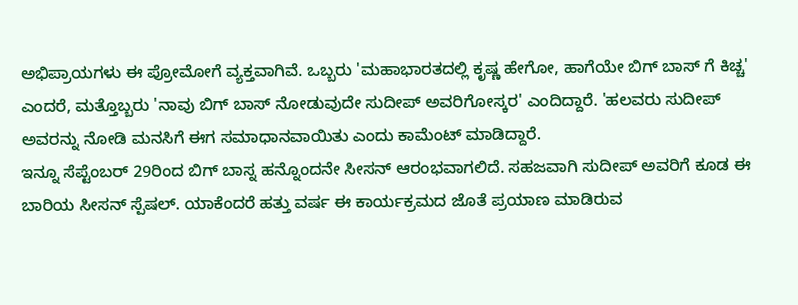ಅಭಿಪ್ರಾಯಗಳು ಈ ಪ್ರೋಮೋಗೆ ವ್ಯಕ್ತವಾಗಿವೆ. ಒಬ್ಬರು 'ಮಹಾಭಾರತದಲ್ಲಿ ಕೃಷ್ಣ ಹೇಗೋ, ಹಾಗೆಯೇ ಬಿಗ್ ಬಾಸ್ ಗೆ ಕಿಚ್ಚ' ಎಂದರೆ, ಮತ್ತೊಬ್ಬರು 'ನಾವು ಬಿಗ್ ಬಾಸ್ ನೋಡುವುದೇ ಸುದೀಪ್ ಅವರಿಗೋಸ್ಕರ' ಎಂದಿದ್ದಾರೆ. 'ಹಲವರು ಸುದೀಪ್ ಅವರನ್ನು ನೋಡಿ ಮನಸಿಗೆ ಈಗ ಸಮಾಧಾನವಾಯಿತು ಎಂದು ಕಾಮೆಂಟ್ ಮಾಡಿದ್ದಾರೆ.
ಇನ್ನೂ ಸೆಪ್ಟೆಂಬರ್ 29ರಿಂದ ಬಿಗ್ ಬಾಸ್ನ ಹನ್ನೊಂದನೇ ಸೀಸನ್ ಆರಂಭವಾಗಲಿದೆ. ಸಹಜವಾಗಿ ಸುದೀಪ್ ಅವರಿಗೆ ಕೂಡ ಈ ಬಾರಿಯ ಸೀಸನ್ ಸ್ಪೆಷಲ್. ಯಾಕೆಂದರೆ ಹತ್ತು ವರ್ಷ ಈ ಕಾರ್ಯಕ್ರಮದ ಜೊತೆ ಪ್ರಯಾಣ ಮಾಡಿರುವ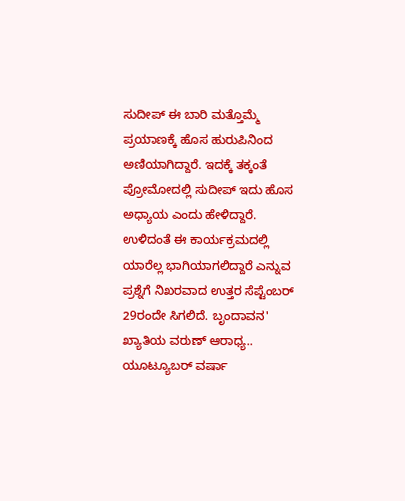ಸುದೀಪ್ ಈ ಬಾರಿ ಮತ್ತೊಮ್ಮೆ ಪ್ರಯಾಣಕ್ಕೆ ಹೊಸ ಹುರುಪಿನಿಂದ ಅಣಿಯಾಗಿದ್ದಾರೆ. ಇದಕ್ಕೆ ತಕ್ಕಂತೆ ಪ್ರೋಮೋದಲ್ಲಿ ಸುದೀಪ್ ಇದು ಹೊಸ ಅಧ್ಯಾಯ ಎಂದು ಹೇಳಿದ್ದಾರೆ.
ಉಳಿದಂತೆ ಈ ಕಾರ್ಯಕ್ರಮದಲ್ಲಿ ಯಾರೆಲ್ಲ ಭಾಗಿಯಾಗಲಿದ್ದಾರೆ ಎನ್ನುವ ಪ್ರಶ್ನೆಗೆ ನಿಖರವಾದ ಉತ್ತರ ಸೆಪ್ಟೆಂಬರ್ 29ರಂದೇ ಸಿಗಲಿದೆ. ಬೃಂದಾವನ' ಖ್ಯಾತಿಯ ವರುಣ್ ಆರಾಧ್ಯ.. ಯೂಟ್ಯೂಬರ್ ವರ್ಷಾ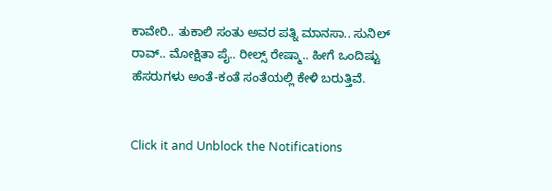ಕಾವೇರಿ.. ತುಕಾಲಿ ಸಂತು ಅವರ ಪತ್ನಿ ಮಾನಸಾ.. ಸುನಿಲ್ ರಾವ್.. ಮೋಕ್ಷಿತಾ ಪೈ.. ರೀಲ್ಸ್ ರೇಷ್ಮಾ.. ಹೀಗೆ ಒಂದಿಷ್ಟು ಹೆಸರುಗಳು ಅಂತೆ-ಕಂತೆ ಸಂತೆಯಲ್ಲಿ ಕೇಳಿ ಬರುತ್ತಿವೆ.


Click it and Unblock the Notifications